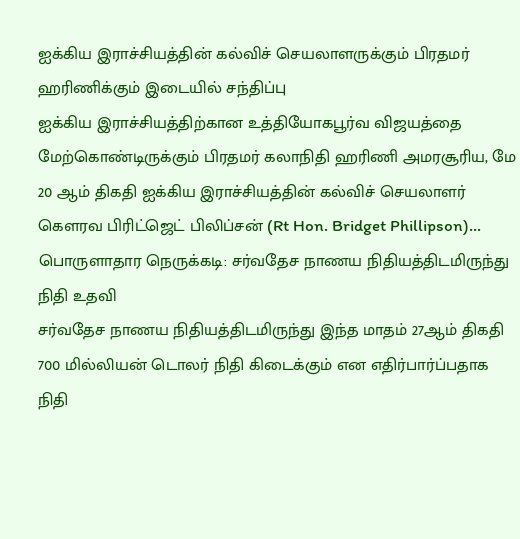ஐக்கிய இராச்சியத்தின் கல்விச் செயலாளருக்கும் பிரதமர் ஹரிணிக்கும் இடையில் சந்திப்பு
ஐக்கிய இராச்சியத்திற்கான உத்தியோகபூர்வ விஜயத்தை மேற்கொண்டிருக்கும் பிரதமர் கலாநிதி ஹரிணி அமரசூரிய, மே 20 ஆம் திகதி ஐக்கிய இராச்சியத்தின் கல்விச் செயலாளர் கௌரவ பிரிட்ஜெட் பிலிப்சன் (Rt Hon. Bridget Phillipson)...
பொருளாதார நெருக்கடி: சர்வதேச நாணய நிதியத்திடமிருந்து நிதி உதவி
சர்வதேச நாணய நிதியத்திடமிருந்து இந்த மாதம் 27ஆம் திகதி 700 மில்லியன் டொலர் நிதி கிடைக்கும் என எதிர்பார்ப்பதாக நிதி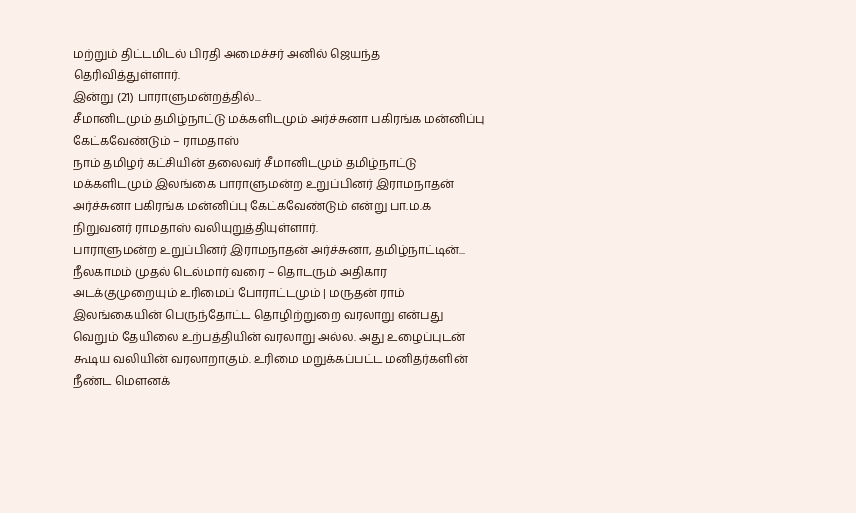மற்றும் திட்டமிடல் பிரதி அமைச்சர் அனில் ஜெயந்த தெரிவித்துள்ளார்.
இன்று (21) பாராளுமன்றத்தில்...
சீமானிடமும் தமிழ்நாட்டு மக்களிடமும் அர்ச்சுனா பகிரங்க மன்னிப்பு கேட்கவேண்டும் – ராமதாஸ்
நாம் தமிழர் கட்சியின் தலைவர் சீமானிடமும் தமிழ்நாட்டு மக்களிடமும் இலங்கை பாராளுமன்ற உறுப்பினர் இராமநாதன் அர்ச்சுனா பகிரங்க மன்னிப்பு கேட்கவேண்டும் என்று பா.ம.க நிறுவனர் ராமதாஸ் வலியுறுத்தியுள்ளார்.
பாராளுமன்ற உறுப்பினர் இராமநாதன் அர்ச்சுனா, தமிழ்நாட்டின்...
நீலகாமம் முதல் டெல்மார் வரை – தொடரும் அதிகார அடக்குமுறையும் உரிமைப் போராட்டமும் | மருதன் ராம்
இலங்கையின் பெருந்தோட்ட தொழிற்றுறை வரலாறு என்பது வெறும் தேயிலை உற்பத்தியின் வரலாறு அல்ல. அது உழைப்புடன் கூடிய வலியின் வரலாறாகும். உரிமை மறுக்கப்பட்ட மனிதர்களின் நீண்ட மௌனக்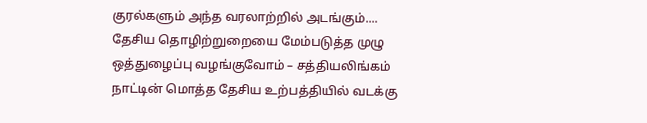குரல்களும் அந்த வரலாற்றில் அடங்கும்....
தேசிய தொழிற்றுறையை மேம்படுத்த முழு ஒத்துழைப்பு வழங்குவோம் – சத்தியலிங்கம்
நாட்டின் மொத்த தேசிய உற்பத்தியில் வடக்கு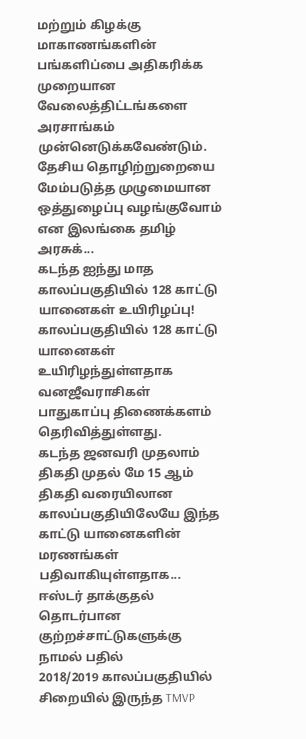மற்றும் கிழக்கு மாகாணங்களின் பங்களிப்பை அதிகரிக்க முறையான வேலைத்திட்டங்களை அரசாங்கம் முன்னெடுக்கவேண்டும். தேசிய தொழிற்றுறையை மேம்படுத்த முழுமையான ஒத்துழைப்பு வழங்குவோம் என இலங்கை தமிழ் அரசுக்...
கடந்த ஐந்து மாத காலப்பகுதியில் 128 காட்டு யானைகள் உயிரிழப்பு!
காலப்பகுதியில் 128 காட்டு யானைகள் உயிரிழந்துள்ளதாக வனஜீவராசிகள் பாதுகாப்பு திணைக்களம் தெரிவித்துள்ளது.
கடந்த ஜனவரி முதலாம் திகதி முதல் மே 15 ஆம் திகதி வரையிலான காலப்பகுதியிலேயே இந்த காட்டு யானைகளின் மரணங்கள் பதிவாகியுள்ளதாக...
ஈஸ்டர் தாக்குதல் தொடர்பான குற்றச்சாட்டுகளுக்கு நாமல் பதில்
2018/2019 காலப்பகுதியில் சிறையில் இருந்த TMVP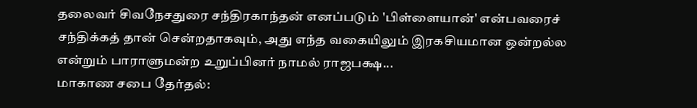தலைவர் சிவநேசதுரை சந்திரகாந்தன் எனப்படும் 'பிள்ளையான்' என்பவரைச் சந்திக்கத் தான் சென்றதாகவும், அது எந்த வகையிலும் இரகசியமான ஒன்றல்ல என்றும் பாராளுமன்ற உறுப்பினர் நாமல் ராஜபக்ஷ...
மாகாண சபை தேர்தல்: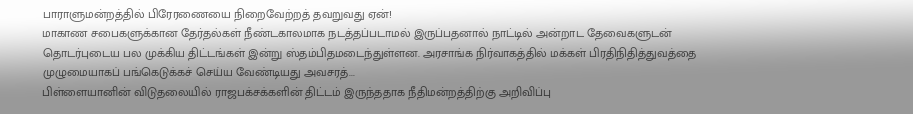பாராளுமன்றத்தில் பிரேரணையை நிறைவேற்றத் தவறுவது ஏன்!
மாகாண சபைகளுக்கான தேர்தல்கள் நீண்டகாலமாக நடத்தப்படாமல் இருப்பதனால் நாட்டில் அன்றாட தேவைகளுடன் தொடர்புடைய பல முக்கிய திட்டங்கள் இன்று ஸ்தம்பிதமடைந்துள்ளன. அரசாங்க நிர்வாகத்தில் மக்கள் பிரதிநிதித்துவத்தை முழுமையாகப் பங்கெடுக்கச் செய்ய வேண்டியது அவசரத்...
பிள்ளையானின் விடுதலையில் ராஜபக்சக்களின் திட்டம் இருந்ததாக நீதிமன்றத்திற்கு அறிவிப்பு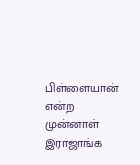பிள்ளையான் என்ற முன்னாள் இராஜாங்க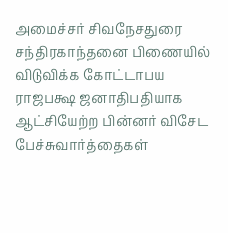அமைச்சர் சிவநேசதுரை சந்திரகாந்தனை பிணையில் விடுவிக்க கோட்டாபய ராஜபக்ஷ ஜனாதிபதியாக ஆட்சியேற்ற பின்னர் விசேட பேச்சுவார்த்தைகள்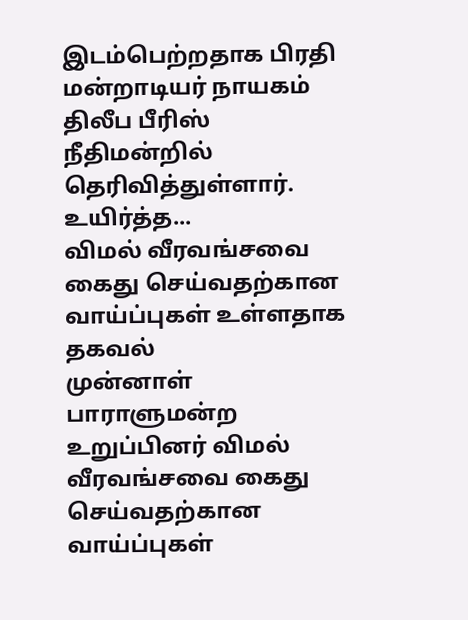இடம்பெற்றதாக பிரதி மன்றாடியர் நாயகம் திலீப பீரிஸ் நீதிமன்றில் தெரிவித்துள்ளார்.
உயிர்த்த...
விமல் வீரவங்சவை கைது செய்வதற்கான வாய்ப்புகள் உள்ளதாக தகவல்
முன்னாள் பாராளுமன்ற உறுப்பினர் விமல் வீரவங்சவை கைது செய்வதற்கான வாய்ப்புகள்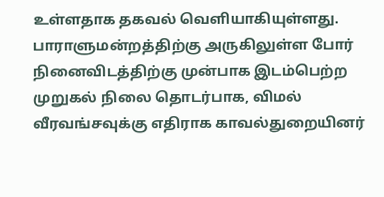உள்ளதாக தகவல் வெளியாகியுள்ளது.
பாராளுமன்றத்திற்கு அருகிலுள்ள போர் நினைவிடத்திற்கு முன்பாக இடம்பெற்ற முறுகல் நிலை தொடர்பாக, விமல் வீரவங்சவுக்கு எதிராக காவல்துறையினர்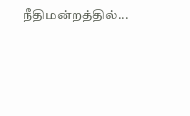நீதிமன்றத்தில்...